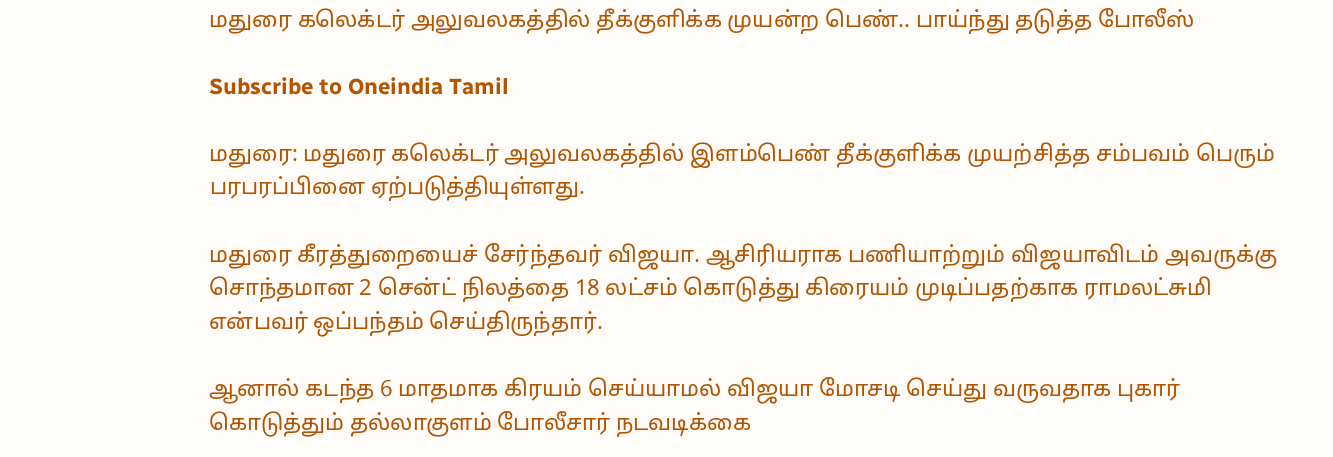மதுரை கலெக்டர் அலுவலகத்தில் தீக்குளிக்க முயன்ற பெண்.. பாய்ந்து தடுத்த போலீஸ்

Subscribe to Oneindia Tamil

மதுரை: மதுரை கலெக்டர் அலுவலகத்தில் இளம்பெண் தீக்குளிக்க முயற்சித்த சம்பவம் பெரும் பரபரப்பினை ஏற்படுத்தியுள்ளது.

மதுரை கீரத்துறையைச் சேர்ந்தவர் விஜயா. ஆசிரியராக பணியாற்றும் விஜயாவிடம் அவருக்கு சொந்தமான 2 சென்ட் நிலத்தை 18 லட்சம் கொடுத்து கிரையம் முடிப்பதற்காக ராமலட்சுமி என்பவர் ஒப்பந்தம் செய்திருந்தார்.

ஆனால் கடந்த 6 மாதமாக கிரயம் செய்யாமல் விஜயா மோசடி செய்து வருவதாக புகார் கொடுத்தும் தல்லாகுளம் போலீசார் நடவடிக்கை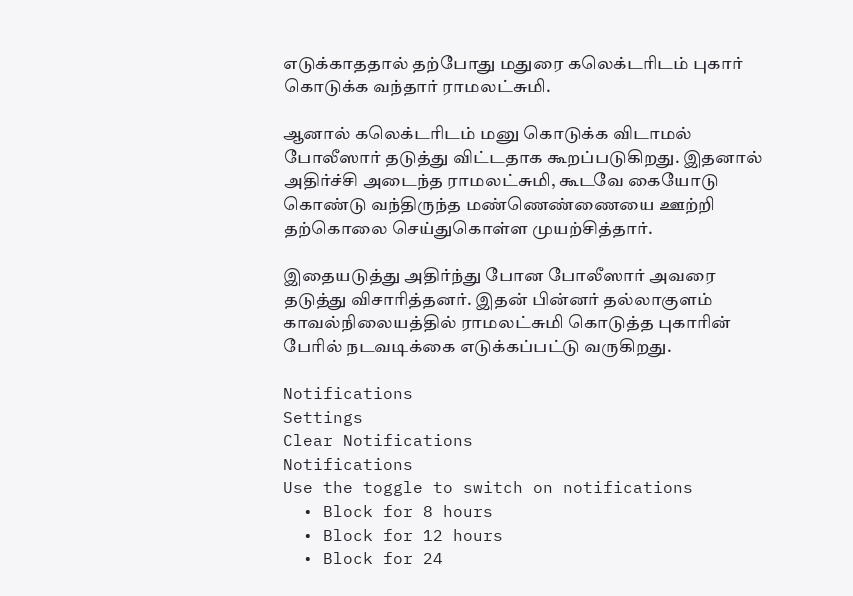எடுக்காததால் தற்போது மதுரை கலெக்டரிடம் புகார் கொடுக்க வந்தார் ராமலட்சுமி.

ஆனால் கலெக்டரிடம் மனு கொடுக்க விடாமல் போலீஸார் தடுத்து விட்டதாக கூறப்படுகிறது. இதனால் அதிர்ச்சி அடைந்த ராமலட்சுமி, கூடவே கையோடு கொண்டு வந்திருந்த மண்ணெண்ணையை ஊற்றி தற்கொலை செய்துகொள்ள முயற்சித்தார்.

இதையடுத்து அதிர்ந்து போன போலீஸார் அவரை தடுத்து விசாரித்தனர். இதன் பின்னர் தல்லாகுளம் காவல்நிலையத்தில் ராமலட்சுமி கொடுத்த புகாரின் பேரில் நடவடிக்கை எடுக்கப்பட்டு வருகிறது.

Notifications
Settings
Clear Notifications
Notifications
Use the toggle to switch on notifications
  • Block for 8 hours
  • Block for 12 hours
  • Block for 24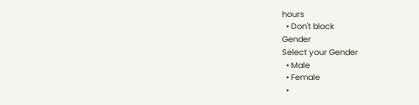hours
  • Don't block
Gender
Select your Gender
  • Male
  • Female
  •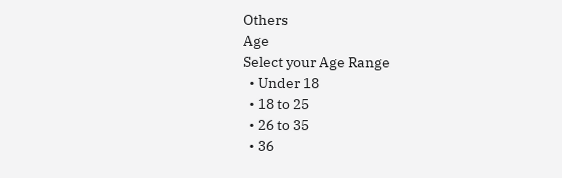Others
Age
Select your Age Range
  • Under 18
  • 18 to 25
  • 26 to 35
  • 36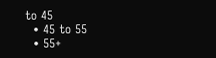to 45
  • 45 to 55
  • 55+